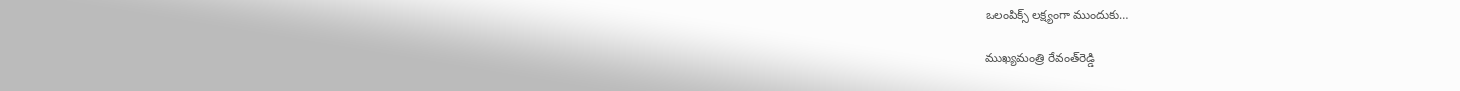ఒలంపిక్స్ ల‌క్ష్యంగా ముందుకు…

ముఖ్య‌మంత్రి రేవంత్‌రెడ్డి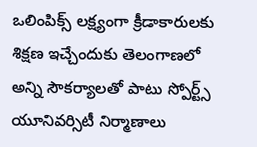ఒలింపిక్స్ లక్ష్యంగా క్రీడాకారులకు శిక్షణ ఇచ్చేందుకు తెలంగాణలో అన్ని సౌకర్యాలతో పాటు స్పోర్ట్స్ యూనివర్సిటీ నిర్మాణాలు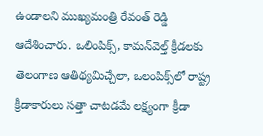ఉండాలని ముఖ్యమంత్రి రేవంత్ రెడ్డి ఆదేశించారు. ఒలింపిక్స్, కామన్‌వెల్త్ క్రీడలకు తెలంగాణ ఆతిథ్యమిచ్చేలా, ఒలంపిక్స్‌లో రాష్ట్ర క్రీడాకారులు సత్తా చాటడమే లక్ష్యంగా క్రీడా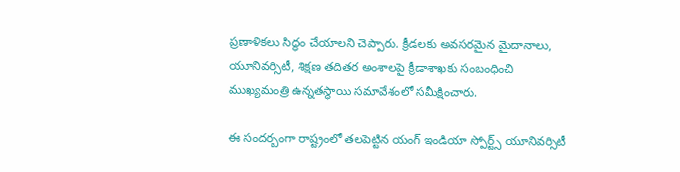ప్రణాళికలు సిద్ధం చేయాలని చెప్పారు. క్రీడలకు అవసరమైన మైదానాలు, యూనివర్సిటీ, శిక్షణ తదితర అంశాలపై క్రీడాశాఖకు సంబంధించి ముఖ్యమంత్రి ఉన్నతస్థాయి సమావేశంలో సమీక్షించారు.

ఈ సంద‌ర్బంగా రాష్ట్రంలో తలపెట్టిన యంగ్ ఇండియా స్పోర్ట్స్ యూనివర్సిటీ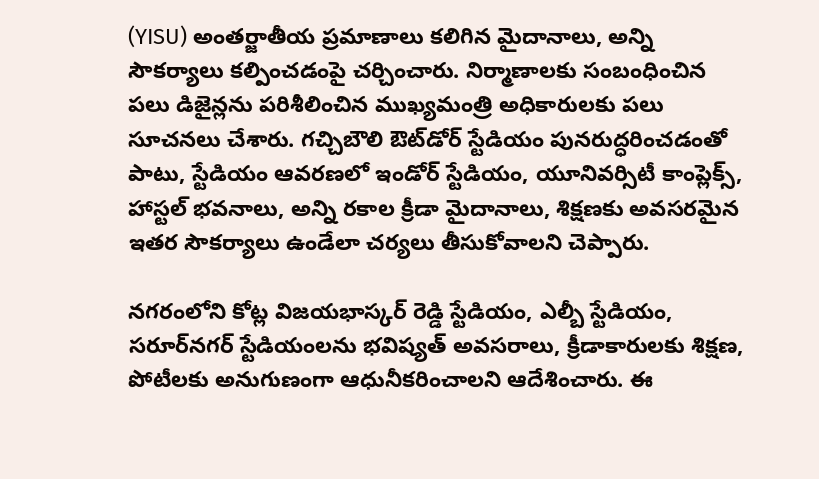(YISU) అంతర్జాతీయ ప్రమాణాలు కలిగిన మైదానాలు, అన్ని సౌకర్యాలు కల్పించడంపై చర్చించారు. నిర్మాణాలకు సంబంధించిన పలు డిజైన్లను పరిశీలించిన ముఖ్యమంత్రి అధికారులకు పలు సూచనలు చేశారు. గచ్చిబౌలి ఔట్‌డోర్ స్టేడియం పునరుద్ధరించడంతో పాటు, స్టేడియం ఆవరణలో ఇండోర్ స్టేడియం, యూనివర్సిటీ కాంప్లెక్స్, హాస్టల్ భవనాలు, అన్ని రకాల క్రీడా మైదానాలు, శిక్షణకు అవసరమైన ఇతర సౌకర్యాలు ఉండేలా చర్యలు తీసుకోవాలని చెప్పారు.

నగరంలోని కోట్ల విజయభాస్కర్ రెడ్డి స్టేడియం, ఎల్బీ స్టేడియం, సరూర్‌నగర్ స్టేడియంలను భవిష్యత్ అవసరాలు, క్రీడాకారులకు శిక్షణ, పోటీలకు అనుగుణంగా ఆధునీకరించాలని ఆదేశించారు. ఈ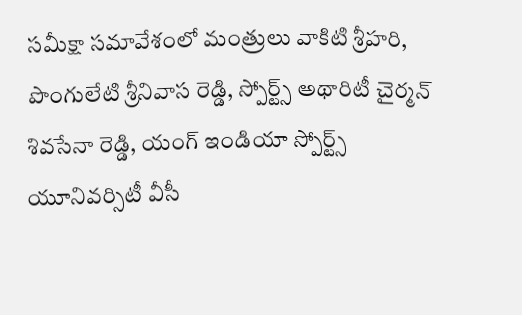సమీక్షా సమావేశంలో మంత్రులు వాకిటి శ్రీహరి, పొంగులేటి శ్రీనివాస రెడ్డి, స్పోర్ట్స్ అథారిటీ చైర్మన్ శివసేనా రెడ్డి, యంగ్ ఇండియా స్పోర్ట్స్ యూనివర్సిటీ వీసీ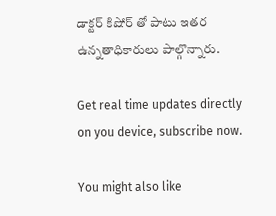డాక్టర్ కిషోర్ తో పాటు ఇతర ఉన్నతాధికారులు పాల్గొన్నారు.

Get real time updates directly on you device, subscribe now.

You might also like